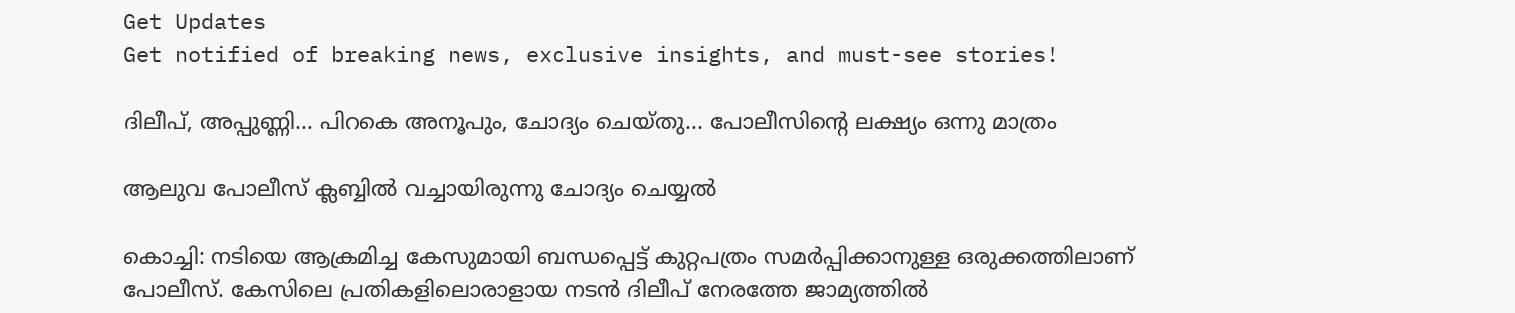Get Updates
Get notified of breaking news, exclusive insights, and must-see stories!

ദിലീപ്, അപ്പുണ്ണി... പിറകെ അനൂപും, ചോദ്യം ചെയ്തു... പോലീസിന്‍റെ ലക്ഷ്യം ഒന്നു മാത്രം

ആലുവ പോലീസ് ക്ലബ്ബില്‍ വച്ചായിരുന്നു ചോദ്യം ചെയ്യല്‍

കൊച്ചി: നടിയെ ആക്രമിച്ച കേസുമായി ബന്ധപ്പെട്ട് കുറ്റപത്രം സമര്‍പ്പിക്കാനുള്ള ഒരുക്കത്തിലാണ് പോലീസ്. കേസിലെ പ്രതികളിലൊരാളായ നടന്‍ ദിലീപ് നേരത്തേ ജാമ്യത്തില്‍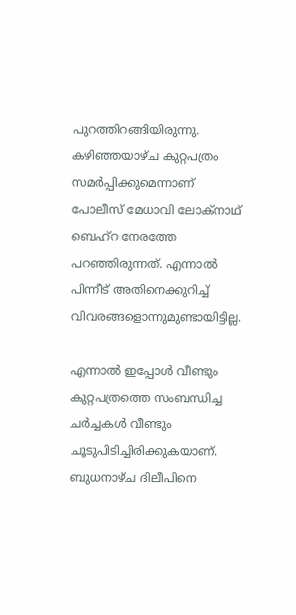പുറത്തിറങ്ങിയിരുന്നു. കഴിഞ്ഞയാഴ്ച കുറ്റപത്രം സമര്‍പ്പിക്കുമെന്നാണ് പോലീസ് മേധാവി ലോക്‌നാഥ് ബെഹ്‌റ നേരത്തേ പറഞ്ഞിരുന്നത്. എന്നാല്‍ പിന്നീട് അതിനെക്കുറിച്ച് വിവരങ്ങളൊന്നുമുണ്ടായിട്ടില്ല.

എന്നാല്‍ ഇപ്പോള്‍ വീണ്ടും കുറ്റപത്രത്തെ സംബന്ധിച്ച ചര്‍ച്ചകള്‍ വീണ്ടും ചൂടുപിടിച്ചിരിക്കുകയാണ്. ബുധനാഴ്ച ദിലീപിനെ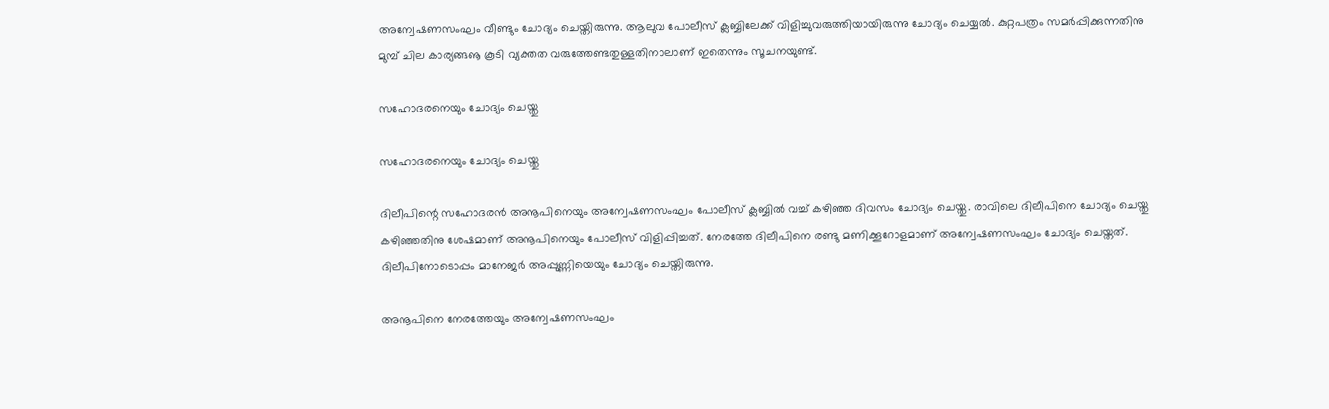അന്വേഷണസംഘം വീണ്ടും ചോദ്യം ചെയ്തിരുന്നു. ആലുവ പോലീസ് ക്ലബ്ബിലേക്ക് വിളിച്ചുവരുത്തിയായിരുന്നു ചോദ്യം ചെയ്യല്‍. കുറ്റപത്രം സമര്‍പ്പിക്കുന്നതിനു മുമ്പ് ചില കാര്യങ്ങൡ കൂടി വ്യക്തത വരുത്തേണ്ടതുള്ളതിനാലാണ് ഇതെന്നും സൂചനയുണ്ട്.

സഹോദരനെയും ചോദ്യം ചെയ്തു

സഹോദരനെയും ചോദ്യം ചെയ്തു

ദിലീപിന്റെ സഹോദരന്‍ അനൂപിനെയും അന്വേഷണസംഘം പോലീസ് ക്ലബ്ബില്‍ വച്ച് കഴിഞ്ഞ ദിവസം ചോദ്യം ചെയ്തു. രാവിലെ ദിലീപിനെ ചോദ്യം ചെയ്തു കഴിഞ്ഞതിനു ശേഷമാണ് അനൂപിനെയും പോലീസ് വിളിപ്പിച്ചത്. നേരത്തേ ദിലീപിനെ രണ്ടു മണിക്കൂറോളമാണ് അന്വേഷണസംഘം ചോദ്യം ചെയ്തത്. ദിലീപിനോടൊപ്പം മാനേജര്‍ അപ്പുണ്ണിയെയും ചോദ്യം ചെയ്തിരുന്നു.

അനൂപിനെ നേരത്തേയും അന്വേഷണസംഘം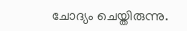ചോദ്യം ചെയ്തിരുന്നു.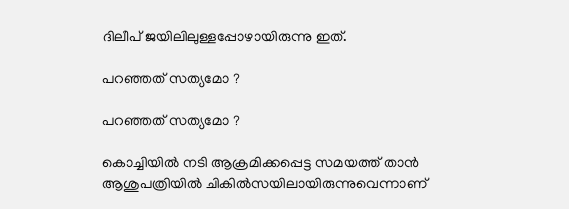ദിലീപ് ജയിലിലുള്ളപ്പോഴായിരുന്നു ഇത്.

പറഞ്ഞത് സത്യമോ ?

പറഞ്ഞത് സത്യമോ ?

കൊച്ചിയില്‍ നടി ആക്രമിക്കപ്പെട്ട സമയത്ത് താന്‍ ആശുപത്രിയില്‍ ചികില്‍സയിലായിരുന്നുവെന്നാണ്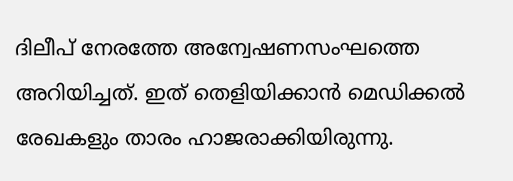ദിലീപ് നേരത്തേ അന്വേഷണസംഘത്തെ അറിയിച്ചത്. ഇത് തെളിയിക്കാന്‍ മെഡിക്കല്‍ രേഖകളും താരം ഹാജരാക്കിയിരുന്നു.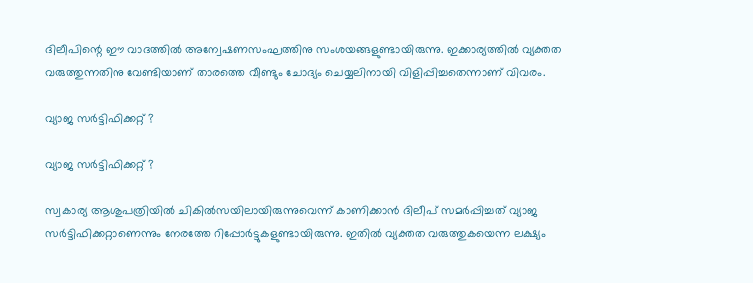ദിലീപിന്റെ ഈ വാദത്തില്‍ അന്വേഷണസംഘത്തിനു സംശയങ്ങളുണ്ടായിരുന്നു. ഇക്കാര്യത്തില്‍ വ്യക്തത വരുത്തുന്നതിനു വേണ്ടിയാണ് താരത്തെ വീണ്ടും ചോദ്യം ചെയ്യലിനായി വിളിപ്പിച്ചതെന്നാണ് വിവരം.

വ്യാജ സര്‍ട്ടിഫിക്കറ്റ് ?

വ്യാജ സര്‍ട്ടിഫിക്കറ്റ് ?

സ്വകാര്യ ആശുപത്രിയില്‍ ചികില്‍സയിലായിരുന്നുവെന്ന് കാണിക്കാന്‍ ദിലീപ് സമര്‍പ്പിച്ചത് വ്യാജ സര്‍ട്ടിഫിക്കറ്റാണെന്നും നേരത്തേ റിപ്പോര്‍ട്ടുകളുണ്ടായിരുന്നു. ഇതില്‍ വ്യക്തത വരുത്തുകയെന്ന ലക്ഷ്യം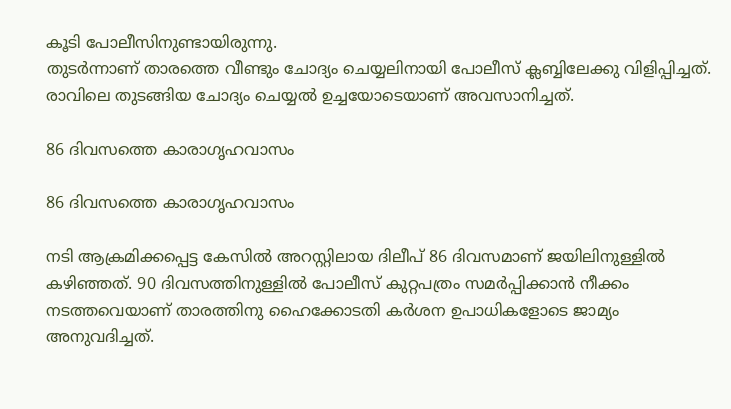കൂടി പോലീസിനുണ്ടായിരുന്നു.
തുടര്‍ന്നാണ് താരത്തെ വീണ്ടും ചോദ്യം ചെയ്യലിനായി പോലീസ് ക്ലബ്ബിലേക്കു വിളിപ്പിച്ചത്. രാവിലെ തുടങ്ങിയ ചോദ്യം ചെയ്യല്‍ ഉച്ചയോടെയാണ് അവസാനിച്ചത്.

86 ദിവസത്തെ കാരാഗൃഹവാസം

86 ദിവസത്തെ കാരാഗൃഹവാസം

നടി ആക്രമിക്കപ്പെട്ട കേസില്‍ അറസ്റ്റിലായ ദിലീപ് 86 ദിവസമാണ് ജയിലിനുള്ളില്‍ കഴിഞ്ഞത്. 90 ദിവസത്തിനുള്ളില്‍ പോലീസ് കുറ്റപത്രം സമര്‍പ്പിക്കാന്‍ നീക്കം നടത്തവെയാണ് താരത്തിനു ഹൈക്കോടതി കര്‍ശന ഉപാധികളോടെ ജാമ്യം അനുവദിച്ചത്.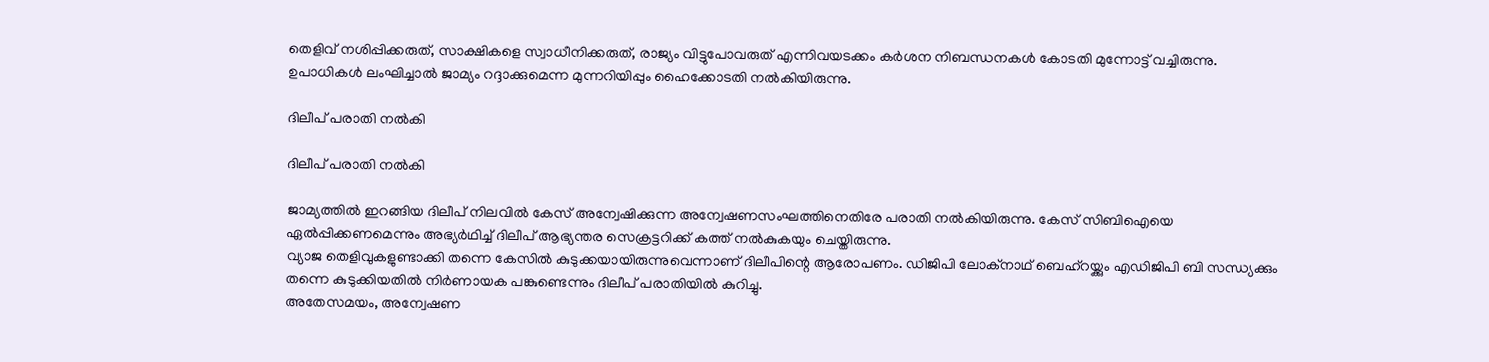തെളിവ് നശിപ്പിക്കരുത്, സാക്ഷികളെ സ്വാധീനിക്കരുത്, രാജ്യം വിട്ടുപോവരുത് എന്നിവയടക്കം കര്‍ശന നിബന്ധനകള്‍ കോടതി മുന്നോട്ട് വച്ചിരുന്നു. ഉപാധികള്‍ ലംഘിച്ചാല്‍ ജാമ്യം റദ്ദാക്കുമെന്ന മുന്നറിയിപ്പും ഹൈക്കോടതി നല്‍കിയിരുന്നു.

ദിലീപ് പരാതി നല്‍കി

ദിലീപ് പരാതി നല്‍കി

ജാമ്യത്തില്‍ ഇറങ്ങിയ ദിലീപ് നിലവില്‍ കേസ് അന്വേഷിക്കുന്ന അന്വേഷണസംഘത്തിനെതിരേ പരാതി നല്‍കിയിരുന്നു. കേസ് സിബിഐയെ ഏല്‍പ്പിക്കണമെന്നും അഭ്യര്‍ഥിച്ച് ദിലീപ് ആഭ്യന്തര സെക്രട്ടറിക്ക് കത്ത് നല്‍കുകയും ചെയ്തിരുന്നു.
വ്യാജ തെളിവുകളുണ്ടാക്കി തന്നെ കേസില്‍ കുടുക്കയായിരുന്നുവെന്നാണ് ദിലീപിന്റെ ആരോപണം. ഡിജിപി ലോക്‌നാഥ് ബെഹ്‌റയ്ക്കും എഡിജിപി ബി സന്ധ്യക്കും തന്നെ കുടുക്കിയതില്‍ നിര്‍ണായക പങ്കുണ്ടെന്നും ദിലീപ് പരാതിയില്‍ കുറിച്ചു.
അതേസമയം, അന്വേഷണ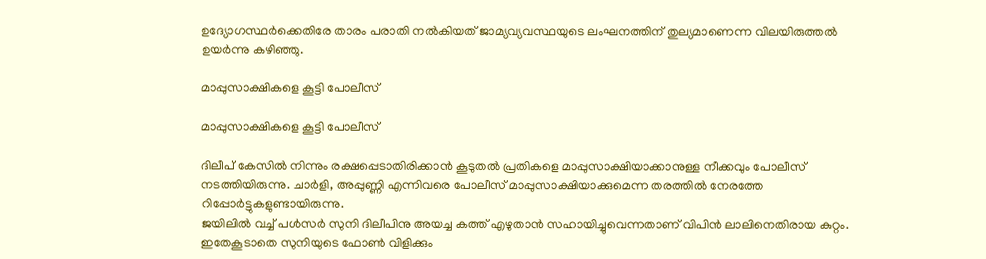ഉദ്യോഗസ്ഥര്‍ക്കെതിരേ താരം പരാതി നല്‍കിയത് ജാമ്യവ്യവസ്ഥയുടെ ലംഘനത്തിന് തുല്യമാണെന്ന വിലയിരുത്തല്‍ ഉയര്‍ന്നു കഴിഞ്ഞു.

മാപ്പുസാക്ഷികളെ കൂട്ടി പോലീസ്

മാപ്പുസാക്ഷികളെ കൂട്ടി പോലീസ്

ദിലീപ് കേസില്‍ നിന്നും രക്ഷപ്പെടാതിരിക്കാന്‍ കൂടുതല്‍ പ്രതികളെ മാപ്പുസാക്ഷിയാക്കാനുള്ള നീക്കവും പോലീസ് നടത്തിയിരുന്നു. ചാര്‍ളി, അപ്പുണ്ണി എന്നിവരെ പോലീസ് മാപ്പുസാക്ഷിയാക്കുമെന്ന തരത്തില്‍ നേരത്തേ റിപ്പോര്‍ട്ടുകളുണ്ടായിരുന്നു.
ജയിലില്‍ വച്ച് പള്‍സര്‍ സുനി ദിലീപിനു അയച്ച കത്ത് എഴുതാന്‍ സഹായിച്ചുവെന്നതാണ് വിപിന്‍ ലാലിനെതിരായ കുറ്റം. ഇതേകൂടാതെ സുനിയുടെ ഫോണ്‍ വിളിക്കും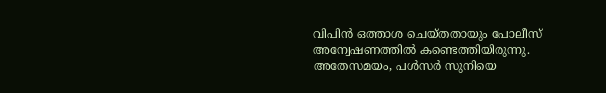വിപിന്‍ ഒത്താശ ചെയ്തതായും പോലീസ് അന്വേഷണത്തില്‍ കണ്ടെത്തിയിരുന്നു. അതേസമയം, പള്‍സര്‍ സുനിയെ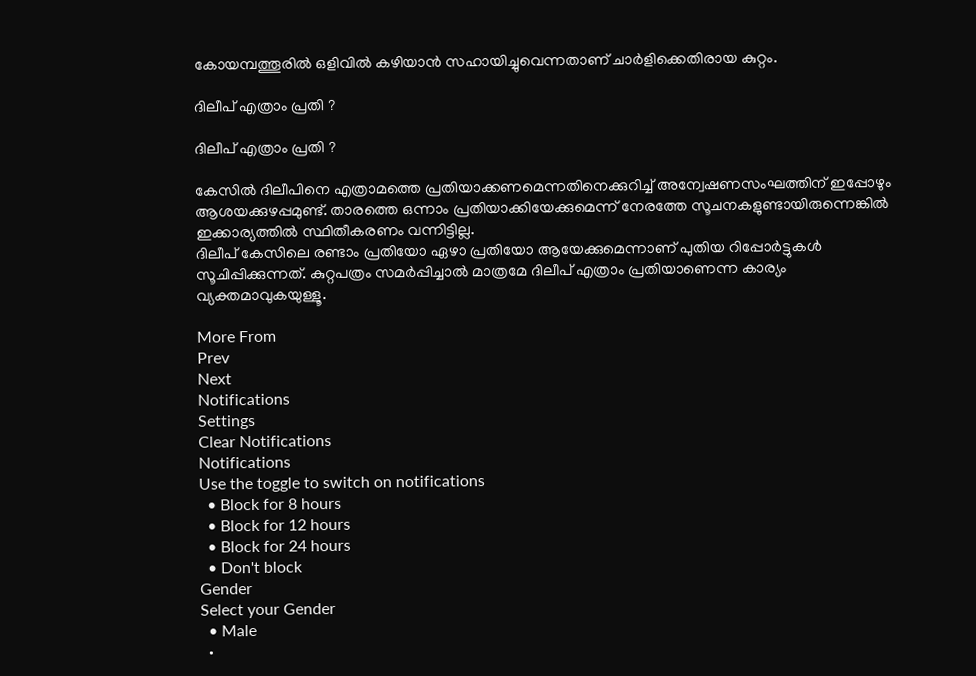കോയമ്പത്തൂരില്‍ ഒളിവില്‍ കഴിയാന്‍ സഹായിച്ചുവെന്നതാണ് ചാര്‍ളിക്കെതിരായ കുറ്റം.

ദിലീപ് എത്രാം പ്രതി ?

ദിലീപ് എത്രാം പ്രതി ?

കേസില്‍ ദിലീപിനെ എത്രാമത്തെ പ്രതിയാക്കണമെന്നതിനെക്കുറിച്ച് അന്വേഷണസംഘത്തിന് ഇപ്പോഴും ആശയക്കുഴപ്പമുണ്ട്. താരത്തെ ഒന്നാം പ്രതിയാക്കിയേക്കുമെന്ന് നേരത്തേ സൂചനകളുണ്ടായിരുന്നെങ്കില്‍ ഇക്കാര്യത്തില്‍ സ്ഥിതീകരണം വന്നിട്ടില്ല.
ദിലീപ് കേസിലെ രണ്ടാം പ്രതിയോ ഏഴാ പ്രതിയോ ആയേക്കുമെന്നാണ് പുതിയ റിപ്പോര്‍ട്ടുകള്‍ സൂചിപ്പിക്കുന്നത്. കുറ്റപത്രം സമര്‍പ്പിച്ചാല്‍ മാത്രമേ ദിലീപ് എത്രാം പ്രതിയാണെന്ന കാര്യം വ്യക്തമാവുകയുള്ളൂ.

More From
Prev
Next
Notifications
Settings
Clear Notifications
Notifications
Use the toggle to switch on notifications
  • Block for 8 hours
  • Block for 12 hours
  • Block for 24 hours
  • Don't block
Gender
Select your Gender
  • Male
  •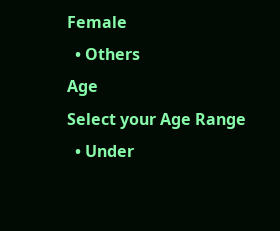Female
  • Others
Age
Select your Age Range
  • Under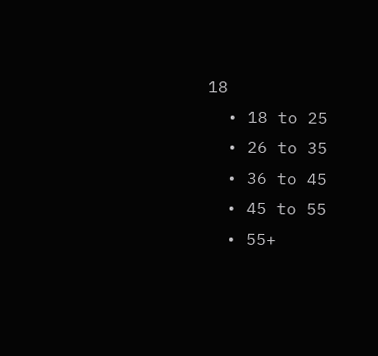18
  • 18 to 25
  • 26 to 35
  • 36 to 45
  • 45 to 55
  • 55+